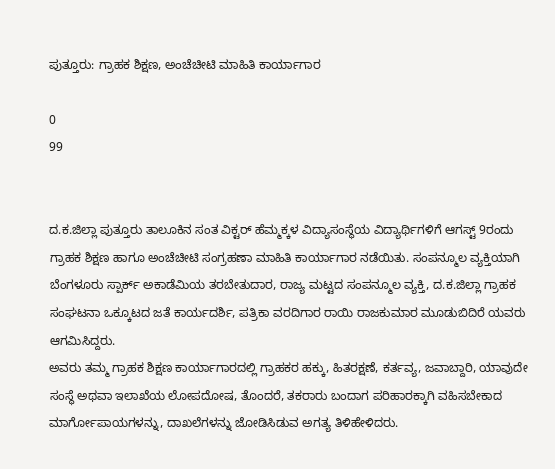ಪುತ್ತೂರು: ಗ್ರಾಹಕ ಶಿಕ್ಷಣ, ಅಂಚೆಚೀಟಿ ಮಾಹಿತಿ ಕಾರ್ಯಾಗಾರ

0
99


ದ.ಕ.ಜಿಲ್ಲಾ ಪುತ್ತೂರು ತಾಲೂಕಿನ ಸಂತ ವಿಕ್ಟರ್ ಹೆಮ್ಮಕ್ಕಳ ವಿದ್ಯಾಸಂಸ್ಥೆಯ ವಿದ್ಯಾರ್ಥಿಗಳಿಗೆ ಆಗಸ್ಟ್ 9ರಂದು ಗ್ರಾಹಕ ಶಿಕ್ಷಣ ಹಾಗೂ ಅಂಚೆಚೀಟಿ ಸಂಗ್ರಹಣಾ ಮಾಹಿತಿ ಕಾರ್ಯಾಗಾರ ನಡೆಯಿತು. ಸಂಪನ್ಮೂಲ ವ್ಯಕ್ತಿಯಾಗಿ ಬೆಂಗಳೂರು ಸ್ಪಾರ್ಕ್ ಅಕಾಡೆಮಿಯ ತರಬೇತುದಾರ, ರಾಜ್ಯ ಮಟ್ಟದ ಸಂಪನ್ಮೂಲ ವ್ಯಕ್ತಿ, ದ.ಕ.ಜಿಲ್ಲಾ ಗ್ರಾಹಕ ಸಂಘಟನಾ ಒಕ್ಕೂಟದ ಜತೆ ಕಾರ್ಯದರ್ಶಿ, ಪತ್ರಿಕಾ ವರದಿಗಾರ ರಾಯಿ ರಾಜಕುಮಾರ ಮೂಡುಬಿದಿರೆ ಯವರು ಆಗಮಿಸಿದ್ದರು.
ಅವರು ತಮ್ಮ ಗ್ರಾಹಕ ಶಿಕ್ಷಣ ಕಾರ್ಯಾಗಾರದಲ್ಲಿ ಗ್ರಾಹಕರ ಹಕ್ಕು, ಹಿತರಕ್ಷಣೆ, ಕರ್ತವ್ಯ, ಜವಾಬ್ದಾರಿ, ಯಾವುದೇ ಸಂಸ್ಥೆ ಅಥವಾ ಇಲಾಖೆಯ ಲೋಪದೋಷ, ತೊಂದರೆ, ತಕರಾರು ಬಂದಾಗ ಪರಿಹಾರಕ್ಕಾಗಿ ವಹಿಸಬೇಕಾದ ಮಾರ್ಗೋಪಾಯಗಳನ್ನು, ದಾಖಲೆಗಳನ್ನು ಜೋಡಿಸಿಡುವ ಅಗತ್ಯ ತಿಳಿಹೇಳಿದರು.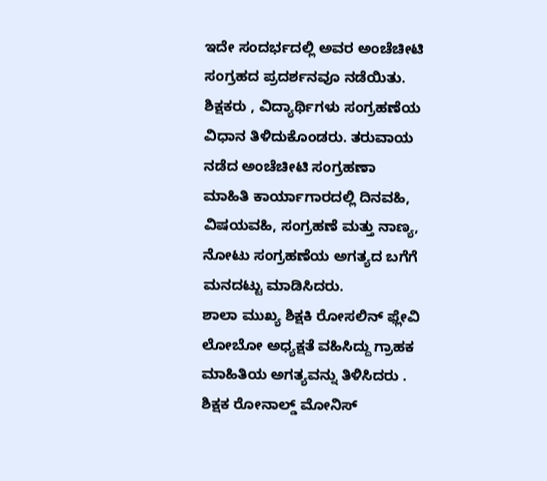ಇದೇ ಸಂದರ್ಭದಲ್ಲಿ ಅವರ ಅಂಚೆಚೀಟಿ ಸಂಗ್ರಹದ ಪ್ರದರ್ಶನವೂ ನಡೆಯಿತು. ಶಿಕ್ಷಕರು , ವಿದ್ಯಾರ್ಥಿಗಳು ಸಂಗ್ರಹಣೆಯ ವಿಧಾನ ತಿಳಿದುಕೊಂಡರು. ತರುವಾಯ ನಡೆದ ಅಂಚೆಚೀಟಿ ಸಂಗ್ರಹಣಾ ಮಾಹಿತಿ ಕಾರ್ಯಾಗಾರದಲ್ಲಿ ದಿನವಹಿ, ವಿಷಯವಹಿ, ಸಂಗ್ರಹಣೆ ಮತ್ತು ನಾಣ್ಯ, ನೋಟು ಸಂಗ್ರಹಣೆಯ ಅಗತ್ಯದ ಬಗೆಗೆ ಮನದಟ್ಟು ಮಾಡಿಸಿದರು.
ಶಾಲಾ ಮುಖ್ಯ ಶಿಕ್ಷಕಿ ರೋಸಲಿನ್ ಫ್ಲೇವಿ ಲೋಬೋ ಅಧ್ಯಕ್ಷತೆ ವಹಿಸಿದ್ದು ಗ್ರಾಹಕ ಮಾಹಿತಿಯ ಅಗತ್ಯವನ್ನು ತಿಳಿಸಿದರು . ಶಿಕ್ಷಕ ರೋನಾಲ್ಡ್ ಮೋನಿಸ್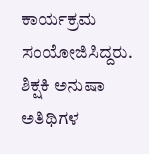ಕಾರ್ಯಕ್ರಮ ಸಂಯೋಜಿಸಿದ್ದರು. ಶಿಕ್ಷಕಿ ಅನುಷಾ ಅತಿಥಿಗಳ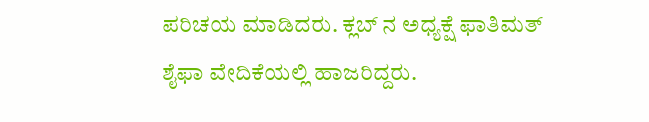ಪರಿಚಯ ಮಾಡಿದರು. ಕ್ಲಬ್ ನ ಅಧ್ಯಕ್ಷೆ ಫಾತಿಮತ್ ಶೈಫಾ ವೇದಿಕೆಯಲ್ಲಿ ಹಾಜರಿದ್ದರು.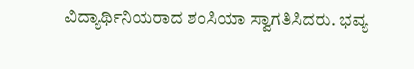ವಿದ್ಯಾರ್ಥಿನಿಯರಾದ ಶಂಸಿಯಾ ಸ್ವಾಗತಿಸಿದರು. ಭವ್ಯ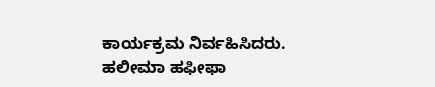ಕಾರ್ಯಕ್ರಮ ನಿರ್ವಹಿಸಿದರು. ಹಲೀಮಾ ಹಫೀಫಾ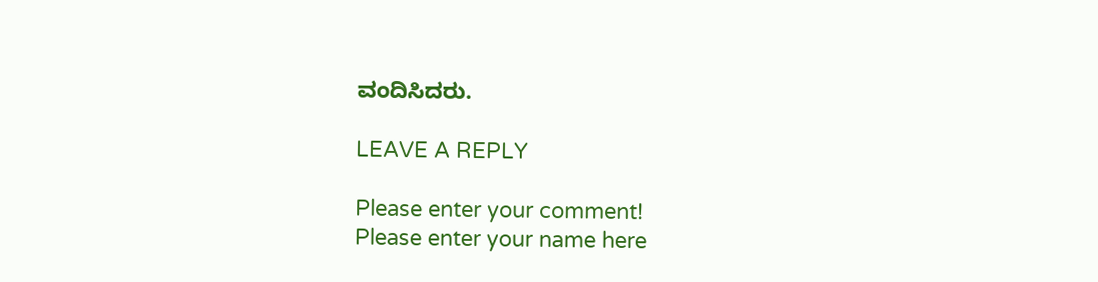ವಂದಿಸಿದರು.

LEAVE A REPLY

Please enter your comment!
Please enter your name here